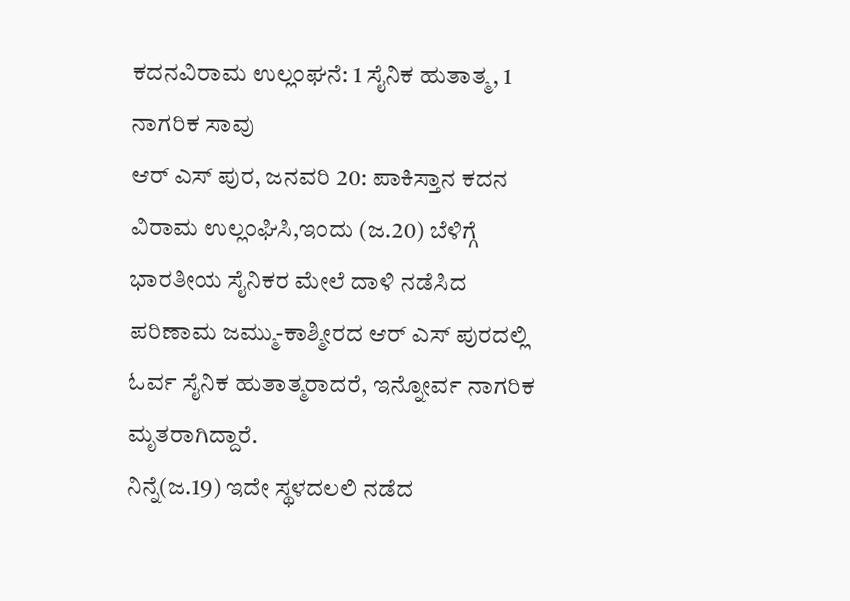ಕದನವಿರಾಮ ಉಲ್ಲಂಘನೆ: 1 ಸೈನಿಕ ಹುತಾತ್ಮ, 1 ನಾಗರಿಕ ಸಾವು
ಆರ್ ಎಸ್ ಪುರ, ಜನವರಿ 20: ಪಾಕಿಸ್ತಾನ ಕದನ ವಿರಾಮ ಉಲ್ಲಂಘಿಸಿ,ಇಂದು (ಜ.20) ಬೆಳಿಗ್ಗೆ ಭಾರತೀಯ ಸೈನಿಕರ ಮೇಲೆ ದಾಳಿ ನಡೆಸಿದ ಪರಿಣಾಮ ಜಮ್ಮು-ಕಾಶ್ಮೀರದ ಆರ್ ಎಸ್ ಪುರದಲ್ಲಿ ಓರ್ವ ಸೈನಿಕ ಹುತಾತ್ಮರಾದರೆ, ಇನ್ನೋರ್ವ ನಾಗರಿಕ ಮೃತರಾಗಿದ್ದಾರೆ.
ನಿನ್ನೆ(ಜ.19) ಇದೇ ಸ್ಥಳದಲಲಿ ನಡೆದ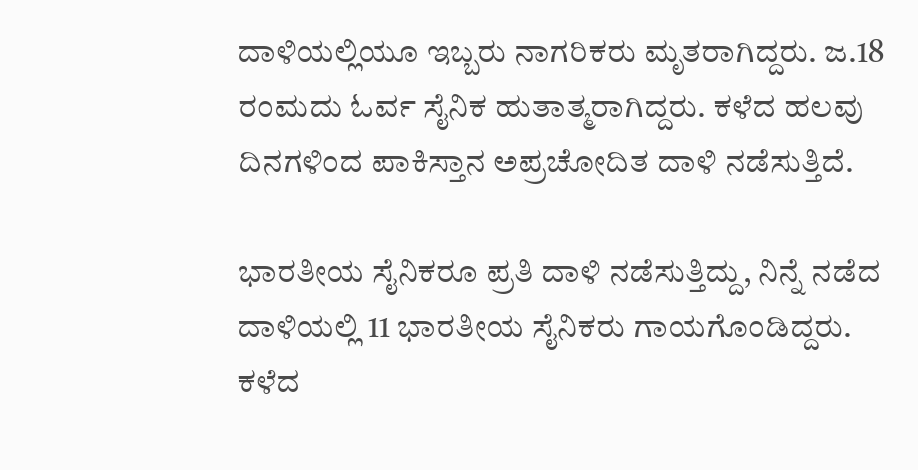ದಾಳಿಯಲ್ಲಿಯೂ ಇಬ್ಬರು ನಾಗರಿಕರು ಮೃತರಾಗಿದ್ದರು. ಜ.18 ರಂಮದು ಓರ್ವ ಸೈನಿಕ ಹುತಾತ್ಮರಾಗಿದ್ದರು. ಕಳೆದ ಹಲವು ದಿನಗಳಿಂದ ಪಾಕಿಸ್ತಾನ ಅಪ್ರಚೋದಿತ ದಾಳಿ ನಡೆಸುತ್ತಿದೆ.

ಭಾರತೀಯ ಸೈನಿಕರೂ ಪ್ರತಿ ದಾಳಿ ನಡೆಸುತ್ತಿದ್ದು, ನಿನ್ನೆ ನಡೆದ ದಾಳಿಯಲ್ಲಿ 11 ಭಾರತೀಯ ಸೈನಿಕರು ಗಾಯಗೊಂಡಿದ್ದರು. ಕಳೆದ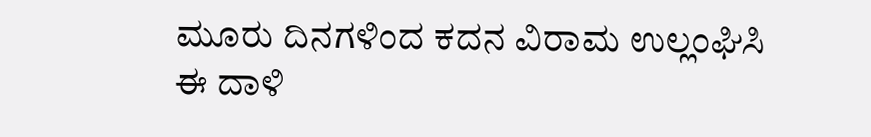ಮೂರು ದಿನಗಳಿಂದ ಕದನ ವಿರಾಮ ಉಲ್ಲಂಘಿಸಿ ಈ ದಾಳಿ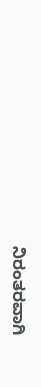ನಿರಂತರವಾಗಿ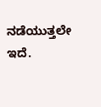ನಡೆಯುತ್ತಲೇ ಇದೆ.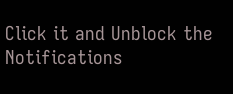Click it and Unblock the Notifications